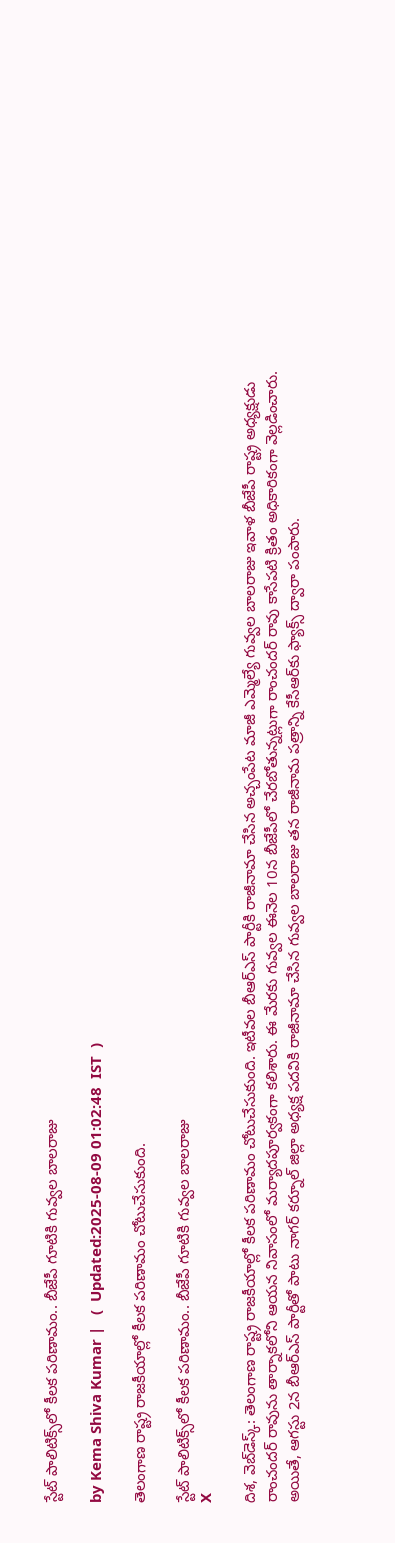స్టేట్ పాలిటిక్స్‌లో కీలక పరిణామం.. బీజేపీ గూటికి గువ్వల బాలరాజు

by Kema Shiva Kumar |   (  Updated:2025-08-09 01:02:48  IST  )

తెలంగాణ రాష్ట్ర రాజకీయాల్లో కీలక పరిణామం చోటుచేసుకుంది.

స్టేట్ పాలిటిక్స్‌లో కీలక పరిణామం.. బీజేపీ గూటికి గువ్వల బాలరాజు
X

దిశ, వెబ్‌డెస్క్: తెలంగాణ రాష్ట్ర రాజకీయాల్లో కీలక పరిణామం చోటుచేసుకుంది. ఇటీవల బీఆర్ఎస్ పార్టీకి రాజీనామా చేసిన అచ్చంపేట మాజీ ఎమ్మెల్యే గువ్వల బాలరాజు ఇవాళ బీజేపీ రాష్ట్ర అధ్యక్షుడు రాంచందర్ రావును తార్నాకలోని ఆయన నివాసంలో మర్యాదపూర్వకంగా కలిశారు. ఈ మేరకు గువ్వల ఈనెల 10న బీజేపీలో చేరబోతున్నట్లుగా రాంచందర్ రావు కాసేపటి క్రితం అధికారికంగా వెల్లడించారు. అయితే, ఆగస్టు 2న బీఆర్ఎస్ పార్టీతో పాటు నాగర్‌ కర్నూల్‌ జిల్లా అధ్యక్ష పదవికి రాజీనామా చేసిన గువ్వల బాలరాజు తన రాజీనామ పత్రాన్ని కేసీఆర్‌కు ఫ్యాక్స్‌ ద్వారా పంపారు.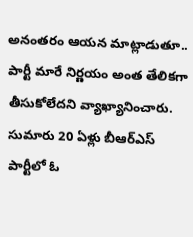అనంతరం ఆయన మాట్లాడుతూ.. పార్టీ మారే నిర్ణయం అంత తేలికగా తీసుకోలేదని వ్యాఖ్యానించారు. సుమారు 20 ఏళ్లు బీఆర్ఎస్ పార్టీలో ఓ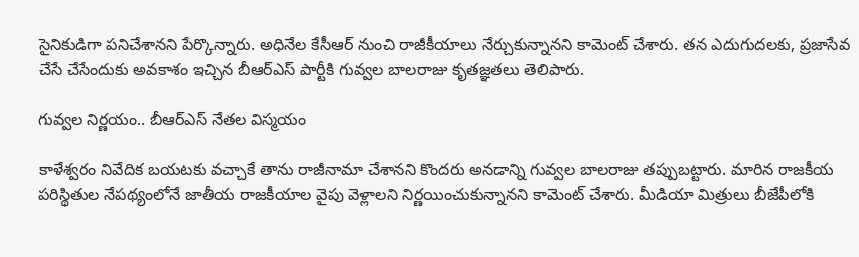సైనికుడిగా పనిచేశానని పేర్కొన్నారు. అధినేల కేసీఆర్ నుంచి రాజీకీయాలు నేర్చుకున్నానని కామెంట్ చేశారు. తన ఎదుగుదలకు, ప్రజాసేవ చేసే చేసేందుకు అవకాశం ఇచ్చిన బీఆర్ఎస్ పార్టీకి గువ్వల బాలరాజు కృతజ్ఞతలు తెలిపారు.

గువ్వల నిర్ణయం.. బీఆర్ఎస్ నేతల విస్మయం

కాళేశ్వరం నివేదిక బయటకు వచ్చాకే తాను రాజీనామా చేశానని కొందరు అనడాన్ని గువ్వల బాలరాజు తప్పుబట్టారు. మారిన రాజకీయ పరిస్థితుల నేపథ్యంలోనే జాతీయ రాజకీయాల వైపు వెళ్లాలని నిర్ణయించుకున్నానని కామెంట్ చేశారు. మీడియా మిత్రులు బీజేపీలోకి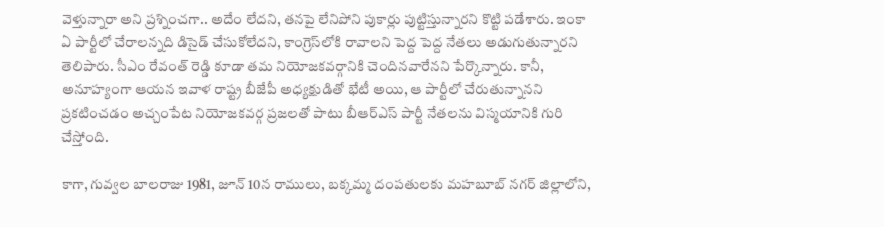వెళ్తున్నారా అని ప్రశ్నించగా.. అదేం లేదని, తనపై లేనిపోని పుకార్లు పుట్టిస్తున్నారని కొట్టి పడేశారు. ఇంకా ఏ పార్టీలో చేరాలన్నది డిసైడ్ చేసుకోలేదని, కాంగ్రెస్‌లోకి రావాలని పెద్ద పెద్ద నేతలు అడుగుతున్నారని తెలిపారు. సీఎం రేవంత్‌ రెడ్డి కూడా తమ నియోజకవర్గానికి చెందినవారేనని పేర్కొన్నారు. కానీ, అనూహ్యంగా ఆయన ఇవాళ రాష్ట్ర బీజేపీ అధ్యక్షుడితో భేటీ అయి, ఆ పార్టీలో చేరుతున్నానని ప్రకటించడం అచ్చంపేట నియోజకవర్గ ప్రజలతో పాటు బీఆర్ఎస్ పార్టీ నేతలను విస్మయానికి గురి చేస్తోంది.

కాగా, గువ్వల బాలరాజు 1981, జూన్ 10న రాములు, బక్కమ్మ దంపతులకు మహబూబ్ నగర్ జిల్లాలోని,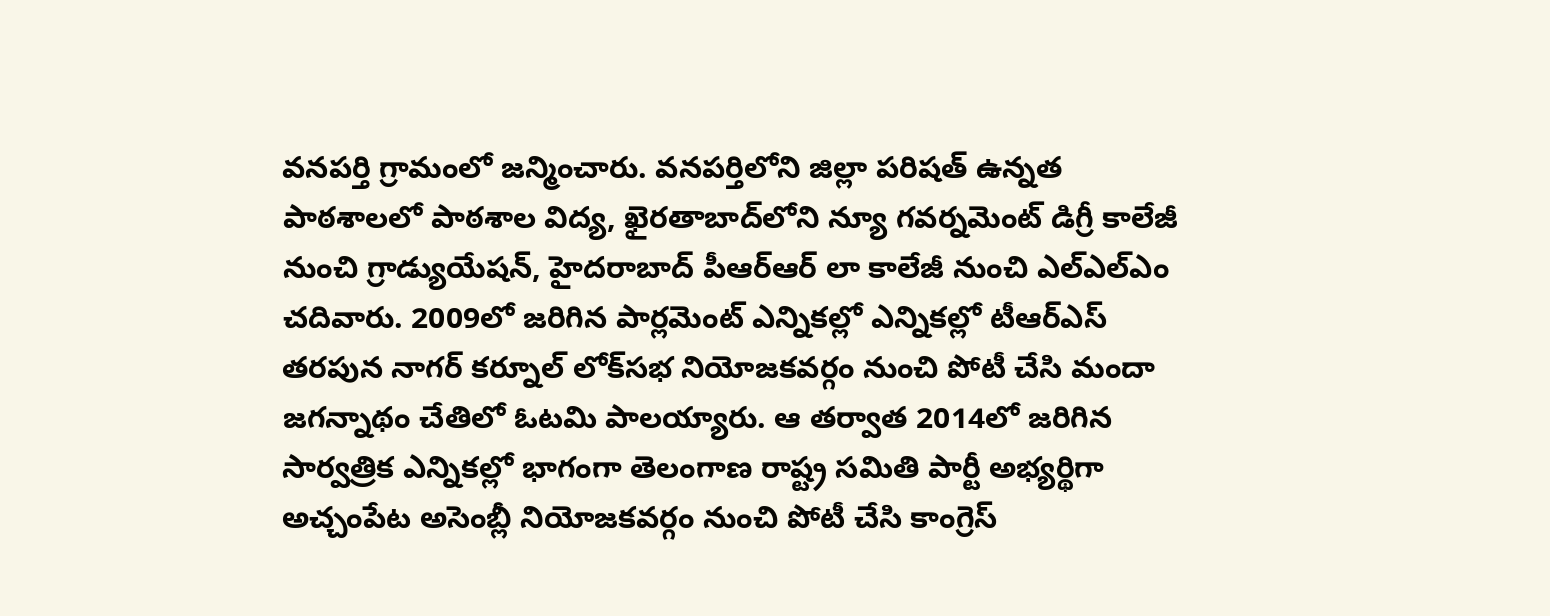వనపర్తి గ్రామంలో జన్మించారు. వనపర్తిలోని జిల్లా పరిషత్ ఉన్నత పాఠశాలలో పాఠశాల విద్య, ఖైరతాబాద్‌లోని న్యూ గవర్నమెంట్ డిగ్రీ కాలేజీ నుంచి గ్రాడ్యుయేషన్, హైదరాబాద్ పీఆర్ఆర్ లా కాలేజీ నుంచి ఎల్ఎల్ఎం చదివారు. 2009లో జరిగిన పార్లమెంట్ ఎన్నికల్లో ఎన్నికల్లో టీఆర్ఎస్ తరపున నాగర్ కర్నూల్ లోక్‌సభ నియోజకవర్గం నుంచి పోటీ చేసి మందా జగన్నాథం చేతిలో ఓటమి పాలయ్యారు. ఆ తర్వాత 2014లో జరిగిన సార్వత్రిక ఎన్నికల్లో భాగంగా తెలంగాణ రాష్ట్ర సమితి పార్టీ అభ్యర్థిగా అచ్చంపేట అసెంబ్లీ నియోజకవర్గం నుంచి పోటీ చేసి కాంగ్రెస్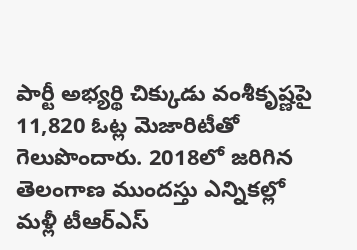పార్టీ అభ్యర్థి చిక్కుడు వంశీకృష్ణపై 11,820 ఓట్ల మెజారిటీతో గెలుపొందారు. 2018లో జరిగిన తెలంగాణ ముందస్తు ఎన్నికల్లో మళ్లీ టీఆర్ఎస్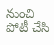నుంచి పోటీ చేసి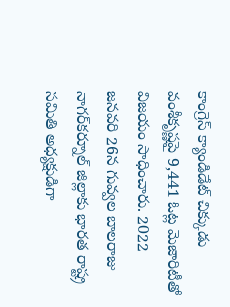కాంగ్రెస్ క్యాండిడేట్ చిక్కుడు వంశీకృష్ణ‌పై 9,441 ఓట్ల మెజారిటీతో విజయం సాధించారు. 2022 జనవరి 26న గువ్వల బాలరాజు నాగర్‌కర్నూల్ జిల్లాకు భారత రాష్ట్ర సమితి అధ్యక్షుడిగా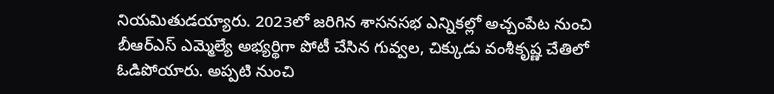నియమితుడయ్యారు. 2023లో జరిగిన శాసనసభ ఎన్నికల్లో అచ్చంపేట నుంచి బీఆర్‌ఎస్‌ ఎమ్మెల్యే అభ్యర్థిగా పోటీ చేసిన గువ్వల, చిక్కుడు వంశీకృష్ణ చేతిలో ఓడిపోయారు. అప్పటి నుంచి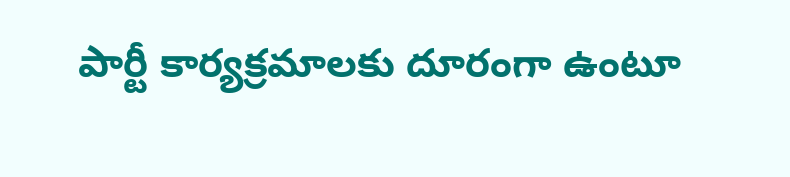పార్టీ కార్యక్రమాలకు దూరంగా ఉంటూ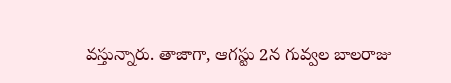వస్తున్నారు. తాజాగా, ఆగస్టు 2న గువ్వల బాలరాజు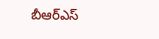బీఆర్ఎస్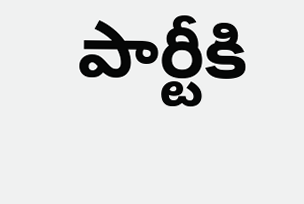పార్టీకి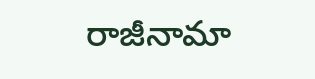రాజీనామా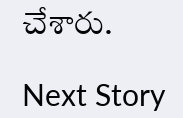చేశారు.

Next Story